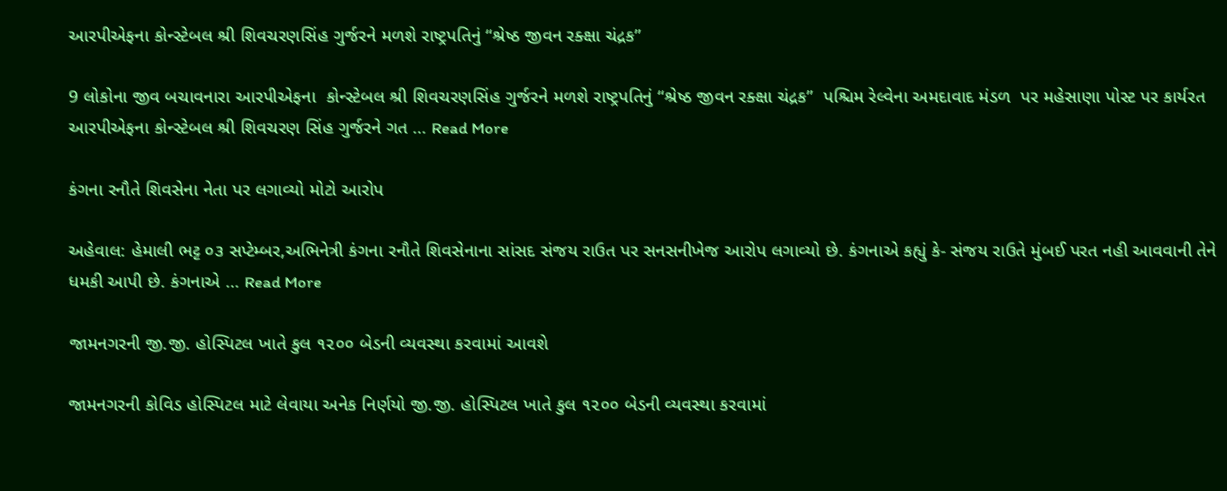આરપીએફના કોન્સ્ટેબલ શ્રી શિવચરણસિંહ ગુર્જરને મળશે રાષ્ટ્રપતિનું “શ્રેષ્ઠ જીવન રક્ક્ષા ચંદ્રક”

9 લોકોના જીવ બચાવનારા આરપીએફના  કોન્સ્ટેબલ શ્રી શિવચરણસિંહ ગુર્જરને મળશે રાષ્ટ્રપતિનું “શ્રેષ્ઠ જીવન રક્ક્ષા ચંદ્રક”  પશ્ચિમ રેલ્વેના અમદાવાદ મંડળ  પર મહેસાણા પોસ્ટ પર કાર્યરત આરપીએફના કોન્સ્ટેબલ શ્રી શિવચરણ સિંહ ગુર્જરને ગત … Read More

કંગના રનૌતે શિવસેના નેતા પર લગાવ્યો મોટો આરોપ

અહેવાલ: હેમાલી ભટ્ટ ૦૩ સપ્ટેમ્બર,અભિનેત્રી કંગના રનૌતે શિવસેનાના સાંસદ સંજય રાઉત પર સનસનીખેજ આરોપ લગાવ્યો છે. કંગનાએ કહ્યું કે- સંજય રાઉતે મુંબઈ પરત નહી આવવાની તેને ધમકી આપી છે. કંગનાએ … Read More

જામનગરની જી.જી. હોસ્પિટલ ખાતે કુલ ૧૨૦૦ બેડની વ્યવસ્થા કરવામાં આવશે

જામનગરની કોવિડ હોસ્પિટલ માટે લેવાયા અનેક નિર્ણયો જી.જી. હોસ્પિટલ ખાતે કુલ ૧૨૦૦ બેડની વ્યવસ્થા કરવામાં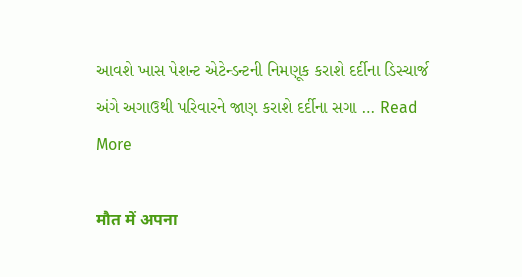આવશે ખાસ પેશન્ટ એટેન્ડન્ટની નિમણૂક કરાશે દર્દીના ડિસ્ચાર્જ અંગે અગાઉથી પરિવારને જાણ કરાશે દર્દીના સગા … Read More

मौत में अपना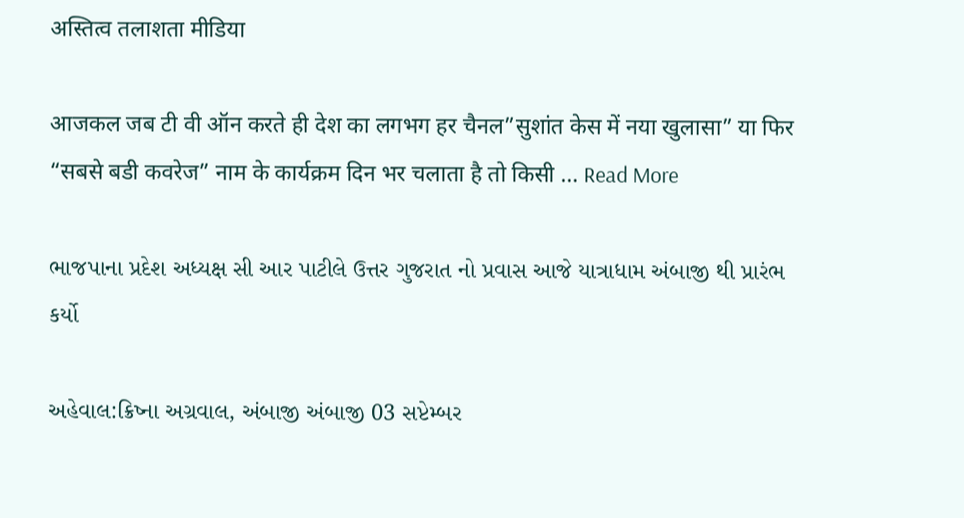अस्तित्व तलाशता मीडिया

आजकल जब टी वी ऑन करते ही देश का लगभग हर चैनल”सुशांत केस में नया खुलासा” या फिर “सबसे बडी कवरेज” नाम के कार्यक्रम दिन भर चलाता है तो किसी … Read More

ભાજપાના પ્રદેશ અધ્યક્ષ સી આર પાટીલે ઉત્તર ગુજરાત નો પ્રવાસ આજે યાત્રાધામ અંબાજી થી પ્રારંભ કર્યો

અહેવાલ:ક્રિષ્ના અગ્રવાલ, અંબાજી અંબાજી 03 સપ્ટેમ્બર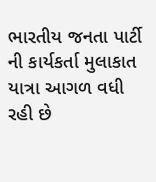ભારતીય જનતા પાર્ટી ની કાર્યકર્તા મુલાકાત યાત્રા આગળ વધી રહી છે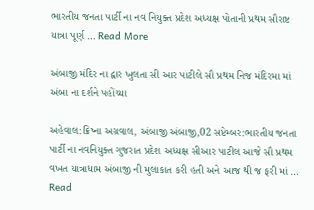ભારતીય જનતા પાર્ટી ના નવ નિયુક્ત પ્રદેશ અધ્યક્ષ પોતાની પ્રથમ સૌરાષ્ટ યાત્રા પૂર્ણ … Read More

અંબાજી મંદિર ના દ્વાર ખુલતા સી આર પાટીલે સૌ પ્રથમ નિજ મંદિરમા માં અંબા ના દર્શને પહોંચ્યા

અહેવાલ:ક્રિષ્ના અગ્રવાલ, અંબાજી અંબાજી,02 સપ્ટેમ્બર:ભારતીય જનતા પાર્ટી ના નવનિયુક્ત ગુજરાત પ્રદેશ અધ્યક્ષ સીઆર પાટીલ આજે સૌ પ્રથમ વખત યાત્રાધામ અંબાજી ની મુલાકાત કરી હતી અને આજ થી જ ફરી માં … Read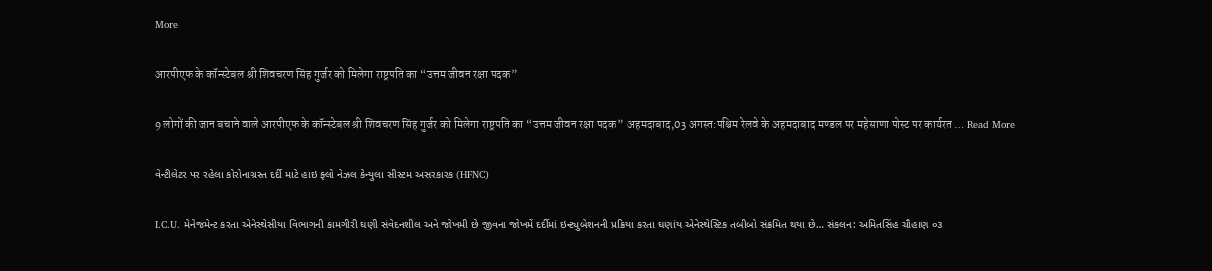More

आरपीएफ के कॉन्स्टेबल श्री शिवचरण सिंह गुर्जर को मिलेगा राष्ट्रपति का “उत्तम जीवन रक्षा पदक”

9 लोगों की जान बचाने वाले आरपीएफ के कॉन्स्टेबल श्री शिवचरण सिंह गुर्जर को मिलेगा राष्ट्रपति का “उत्तम जीवन रक्षा पदक” अहमदाबाद,03 अगस्त:पश्चिम रेलवे के अहमदाबाद मण्डल पर महेसाणा पोस्ट पर कार्यरत … Read More

વેન્ટીલેટર પર રહેલા કોરોનાગ્રસ્ત દર્દી માટે હાઇ ફ્લો નેઝલ કેન્યુલા સીસ્ટમ અસરકારક (HFNC)

I.C.U. મેનેજમેન્ટ કરતા એનેસ્થેસીયા વિભાગની કામગીરી ઘણી સંવેદનશીલ અને જોખમી છે જીવના જોખમેં દર્દીમાં ઇન્ટ્યુબેશનની પ્રક્રિયા કરતા ઘણાંય એનેસ્થેસ્ટિક તબીબો સંક્રમિત થયા છે… સંકલન: અમિતસિંહ ચૌહાણ ૦૩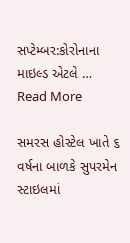સપ્ટેમ્બર:કોરોનાના માઇલ્ડ એટલે … Read More

સમરસ હોસ્ટેલ ખાતે ૬ વર્ષના બાળકે સુપરમેન સ્ટાઇલમાં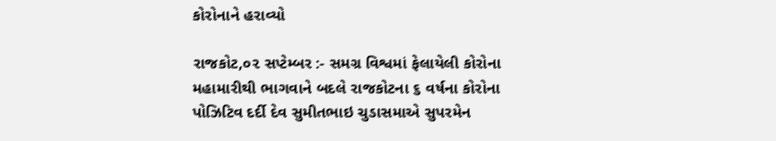કોરોનાને હરાવ્યો

રાજકોટ,૦૨ સપ્ટેમ્બર :- સમગ્ર વિશ્વમાં ફેલાયેલી કોરોના મહામારીથી ભાગવાને બદલે રાજકોટના ૬ વર્ષના કોરોના પોઝિટિવ દર્દી દેવ સુમીતભાઇ ચુડાસમાએ સુપરમેન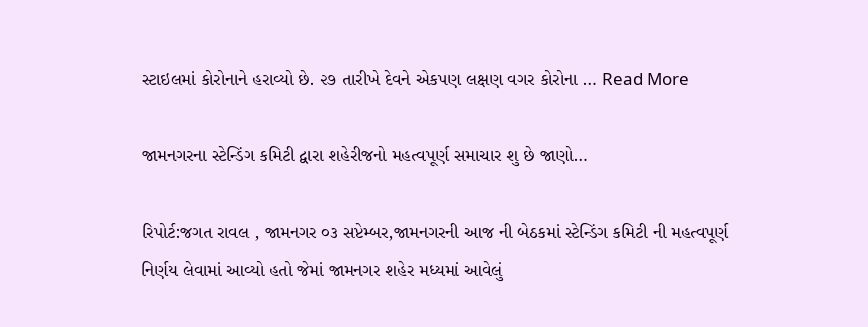સ્ટાઇલમાં કોરોનાને હરાવ્યો છે. ૨૭ તારીખે દેવને એકપણ લક્ષણ વગર કોરોના … Read More

જામનગરના સ્ટેન્ડિંગ કમિટી દ્વારા શહેરીજનો મહત્વપૂર્ણ સમાચાર શુ છે જાણો…

રિપોર્ટ:જગત રાવલ , જામનગર ૦૩ સપ્ટેમ્બર,જામનગરની આજ ની બેઠકમાં સ્ટેન્ડિંગ કમિટી ની મહત્વપૂર્ણ નિર્ણય લેવામાં આવ્યો હતો જેમાં જામનગર શહેર મધ્યમાં આવેલું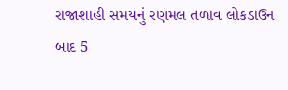રાજાશાહી સમયનું રણમલ તળાવ લોકડાઉન બાદ 5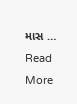માસ … Read More